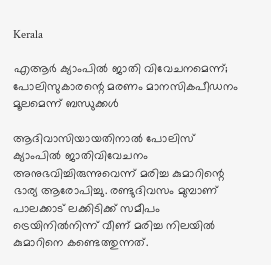Kerala

എആര്‍ ക്യാംപില്‍ ജാതി വിവേചനമെന്ന്; പോലിസുകാരന്റെ മരണം മാനസികപീഡനം മൂലമെന്ന് ബന്ധുക്കള്‍

ആദിവാസിയായതിനാല്‍ പോലിസ് ക്യാംപില്‍ ജാതിവിവേചനം അനുഭവിച്ചിരുന്നുവെന്ന് മരിച്ച കുമാറിന്റെ ഭാര്യ ആരോപിച്ചു. രണ്ടുദിവസം മുമ്പാണ് പാലക്കാട് ലക്കിടിക്ക് സമീപം ട്രെയിനില്‍നിന്ന് വീണ് മരിച്ച നിലയില്‍ കുമാറിനെ കണ്ടെത്തുന്നത്.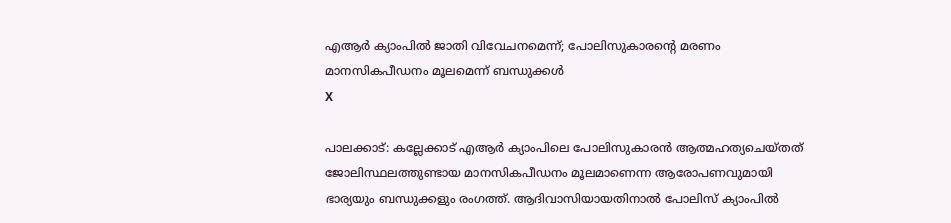എആര്‍ ക്യാംപില്‍ ജാതി വിവേചനമെന്ന്; പോലിസുകാരന്റെ മരണം മാനസികപീഡനം മൂലമെന്ന് ബന്ധുക്കള്‍
X

പാലക്കാട്: കല്ലേക്കാട് എആര്‍ ക്യാംപിലെ പോലിസുകാരന്‍ ആത്മഹത്യചെയ്തത് ജോലിസ്ഥലത്തുണ്ടായ മാനസികപീഡനം മൂലമാണെന്ന ആരോപണവുമായി ഭാര്യയും ബന്ധുക്കളും രംഗത്ത്. ആദിവാസിയായതിനാല്‍ പോലിസ് ക്യാംപില്‍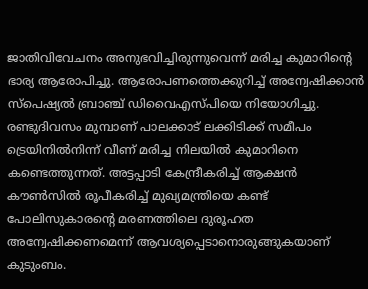ജാതിവിവേചനം അനുഭവിച്ചിരുന്നുവെന്ന് മരിച്ച കുമാറിന്റെ ഭാര്യ ആരോപിച്ചു. ആരോപണത്തെക്കുറിച്ച് അന്വേഷിക്കാന്‍ സ്‌പെഷ്യല്‍ ബ്രാഞ്ച് ഡിവൈഎസ്പിയെ നിയോഗിച്ചു. രണ്ടുദിവസം മുമ്പാണ് പാലക്കാട് ലക്കിടിക്ക് സമീപം ട്രെയിനില്‍നിന്ന് വീണ് മരിച്ച നിലയില്‍ കുമാറിനെ കണ്ടെത്തുന്നത്. അട്ടപ്പാടി കേന്ദ്രീകരിച്ച് ആക്ഷന്‍ കൗണ്‍സില്‍ രൂപീകരിച്ച് മുഖ്യമന്ത്രിയെ കണ്ട് പോലിസുകാരന്റെ മരണത്തിലെ ദുരൂഹത അന്വേഷിക്കണമെന്ന് ആവശ്യപ്പെടാനൊരുങ്ങുകയാണ് കുടുംബം.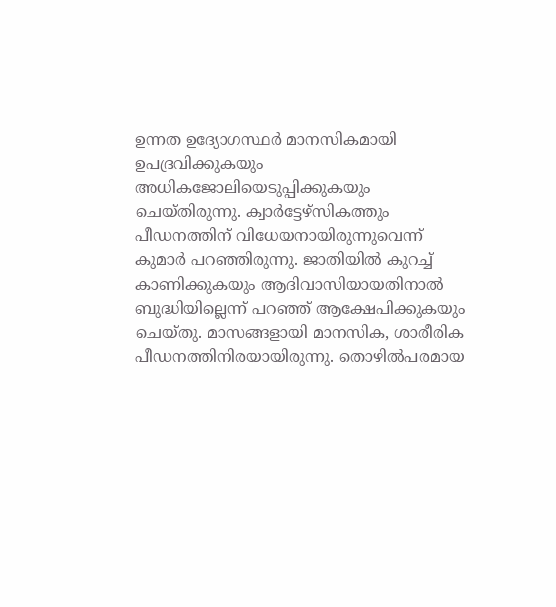ഉന്നത ഉദ്യോഗസ്ഥര്‍ മാനസികമായി ഉപദ്രവിക്കുകയും അധികജോലിയെടുപ്പിക്കുകയും ചെയ്തിരുന്നു. ക്വാര്‍ട്ടേഴ്‌സികത്തും പീഡനത്തിന് വിധേയനായിരുന്നുവെന്ന് കുമാര്‍ പറഞ്ഞിരുന്നു. ജാതിയില്‍ കുറച്ച് കാണിക്കുകയും ആദിവാസിയായതിനാല്‍ ബുദ്ധിയില്ലെന്ന് പറഞ്ഞ് ആക്ഷേപിക്കുകയും ചെയ്തു. മാസങ്ങളായി മാനസിക, ശാരീരിക പീഡനത്തിനിരയായിരുന്നു. തൊഴില്‍പരമായ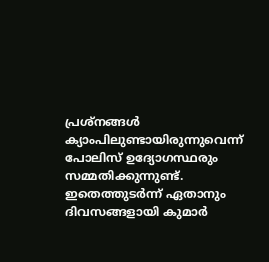പ്രശ്‌നങ്ങള്‍ ക്യാംപിലുണ്ടായിരുന്നുവെന്ന് പോലിസ് ഉദ്യോഗസ്ഥരും സമ്മതിക്കുന്നുണ്ട്. ഇതെത്തുടര്‍ന്ന് ഏതാനും ദിവസങ്ങളായി കുമാര്‍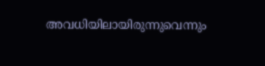അവധിയിലായിരുന്നുവെന്നും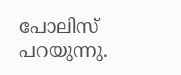പോലിസ് പറയുന്നു.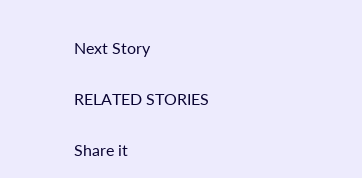Next Story

RELATED STORIES

Share it